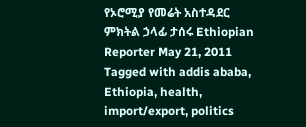የኦሮሚያ የመሬት አስተዳደር ምክትል ኃላፊ ታሰሩ Ethiopian Reporter May 21, 2011 Tagged with addis ababa, Ethiopia, health, import/export, politics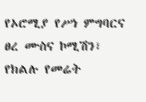የኦሮሚያ የሥነ ምግባርና ፀረ ሙስና ኮሚሽን፣ የክልሉ የመሬት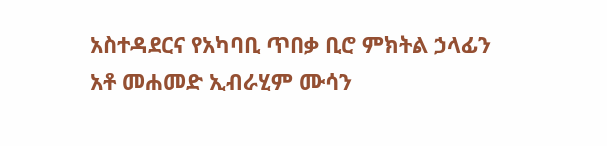አስተዳደርና የአካባቢ ጥበቃ ቢሮ ምክትል ኃላፊን አቶ መሐመድ ኢብራሂም ሙሳን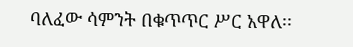ባለፈው ሳምንት በቁጥጥር ሥር አዋለ፡፡